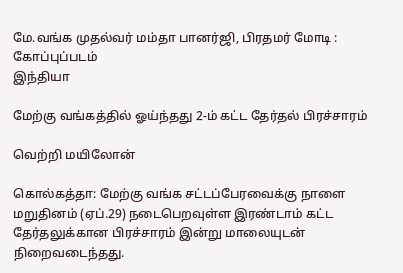மே.வங்க முதல்வர் மம்தா பானர்ஜி, பிரதமர் மோடி : கோப்புப்படம்
இந்தியா

மேற்கு வங்கத்தில் ஓய்ந்தது 2-ம் கட்ட தேர்தல் பிரச்சாரம்

வெற்றி மயிலோன்

கொல்கத்தா: மேற்கு வங்க சட்டப்பேரவைக்கு நாளை மறுதினம் (ஏப்.29) நடைபெறவுள்ள இரண்டாம் கட்ட தேர்தலுக்கான பிரச்சாரம் இன்று மாலையுடன் நிறைவடைந்தது.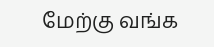மேற்கு வங்க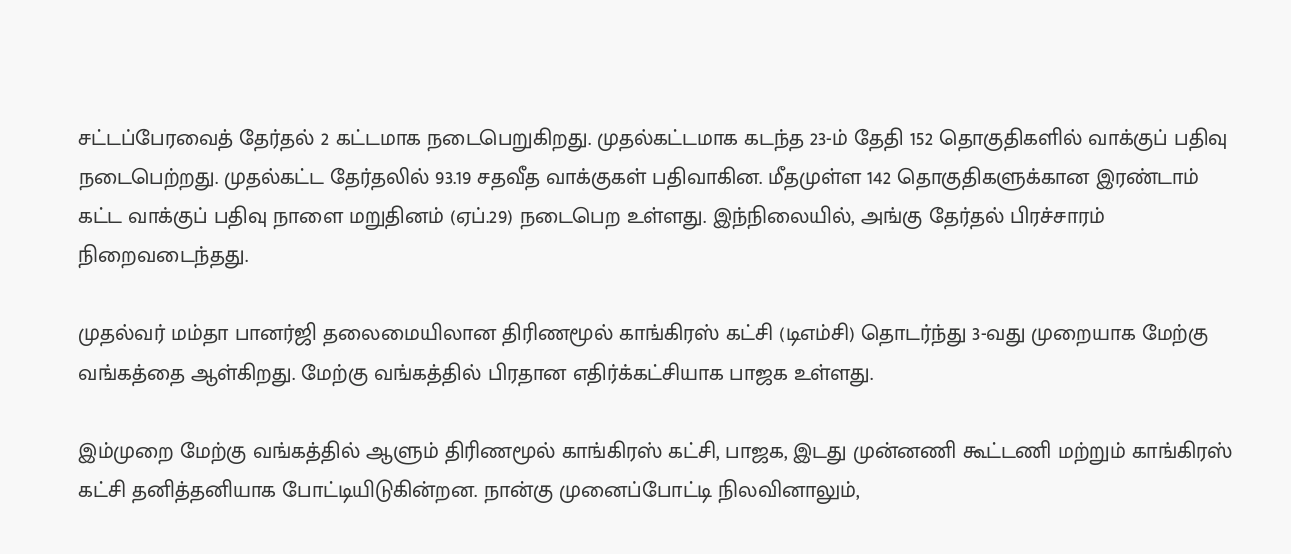சட்டப்பேரவைத் தேர்தல் 2 கட்டமாக நடைபெறுகிறது. முதல்கட்டமாக கடந்த 23-ம் தேதி 152 தொகுதிகளில் வாக்குப் பதிவு நடைபெற்றது. முதல்கட்ட தேர்தலில் 93.19 சதவீத வாக்குகள் பதிவாகின. மீதமுள்ள 142 தொகுதிகளுக்கான இரண்டாம் கட்ட வாக்குப் பதிவு நாளை மறுதினம் (ஏப்.29) நடைபெற உள்ளது. இந்நிலையில், அங்கு தேர்தல் பிரச்சாரம் நிறைவடைந்தது.

முதல்வர் மம்தா பானர்ஜி தலைமையிலான திரிணமூல் காங்கிரஸ் கட்சி (டிஎம்சி) தொடர்ந்து 3-வது முறையாக மேற்கு வங்கத்தை ஆள்கிறது. மேற்கு வங்கத்தில் பிரதான எதிர்க்கட்சியாக பாஜக உள்ளது.

இம்முறை மேற்கு வங்கத்தில் ஆளும் திரிணமூல் காங்கிரஸ் கட்சி, பாஜக, இடது முன்னணி கூட்டணி மற்றும் காங்கிரஸ் கட்சி தனித்தனியாக போட்டியிடுகின்றன. நான்கு முனைப்போட்டி நிலவினாலும்,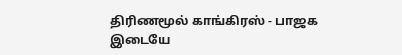திரிணமூல் காங்கிரஸ் - பாஜக இடையே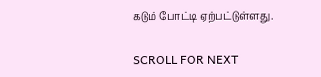கடும் போட்டி ஏற்பட்டுள்ளது.

SCROLL FOR NEXT